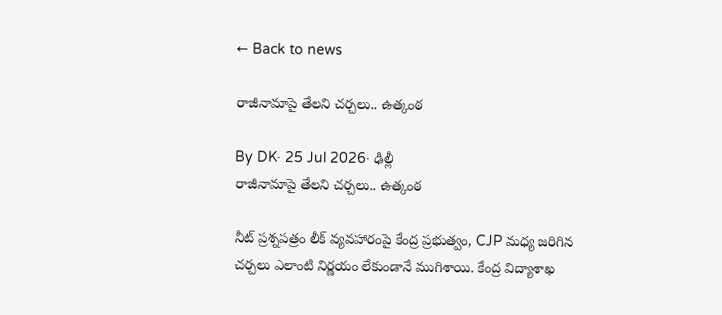← Back to news

రాజీనామాపై తేలని చర్చలు.. ఉత్కంఠ

By DK· 25 Jul 2026· ఢిల్లీ
రాజీనామాపై తేలని చర్చలు.. ఉత్కంఠ

నీట్ ప్రశ్నపత్రం లీక్ వ్యవహారంపై కేంద్ర ప్రభుత్వం, CJP మధ్య జరిగిన చర్చలు ఎలాంటి నిర్ణయం లేకుండానే ముగిశాయి. కేంద్ర విద్యాశాఖ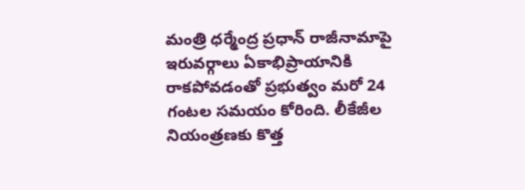మంత్రి ధర్మేంద్ర ప్రధాన్ రాజీనామాపై ఇరువర్గాలు ఏకాభిప్రాయానికి రాకపోవడంతో ప్రభుత్వం మరో 24 గంటల సమయం కోరింది. లీకేజీల నియంత్రణకు కొత్త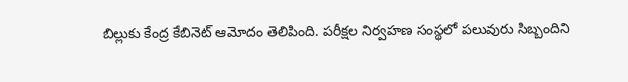బిల్లుకు కేంద్ర కేబినెట్ ఆమోదం తెలిపింది. పరీక్షల నిర్వహణ సంస్థలో పలువురు సిబ్బందిని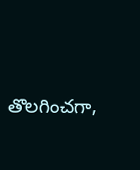తొలగించగా,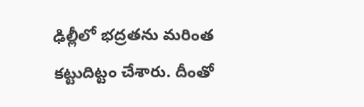ఢిల్లీలో భద్రతను మరింత కట్టుదిట్టం చేశారు. దీంతో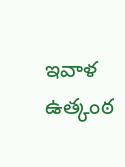ఇవాళ ఉత్కంఠ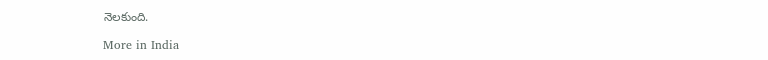నెలకుంది.

More in India